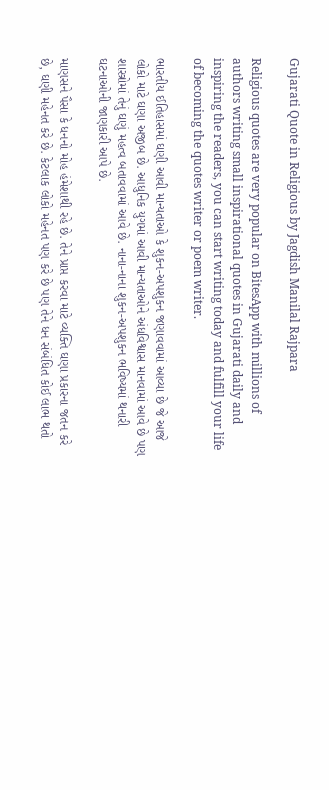Gujarati Quote in Religious by Jagdish Manilal Rajpara

Religious quotes are very popular on BitesApp with millions of authors writing small inspirational quotes in Gujarati daily and inspiring the readers, you can start writing today and fulfill your life of becoming the quotes writer or poem writer.

ભારતીય ઈતિહાસમાં ઘણી આવી માન્યતાઓ કે શુકન-અપશુકન જણાવવામાં આવ્યા છે જે આજે લોકો માટે ઘણા અજીબ છે. આધુનિક યુગમાં આવી માન્યતાઓને અંધવિશ્વાસ માનવામાં આવે છે પણ શાસ્ત્રોમાં તેનું ઘણું મહત્વ બતાવવામાં આવે છે. નાના-નાના શુકન-અપશુકન ભવિષ્યમાં થનારી ઘટનાઓની જાણકારી આપે છે.

માણસને પૈસા કે ધનનો મોહ હંમેશાથી રહે છે. તેને પ્રાપ્ત કરવા માટે વ્યક્તિ ઘણા પ્રકારના જતન કરે છે, ઘણી મહેનત કરે છે. કેટલાક લોકો મહેનત પણ કરે છે પણ તેને ધન સંબંધિત કોઈ લાભ થતો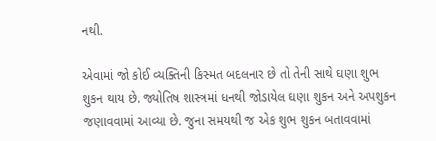નથી.

એવામાં જો કોઈ વ્યક્તિની કિસ્મત બદલનાર છે તો તેની સાથે ઘણા શુભ શુકન થાય છે. જ્યોતિષ શાસ્ત્રમાં ધનથી જોડાયેલ ઘણા શુકન અને અપશુકન જણાવવામાં આવ્યા છે. જુના સમયથી જ એક શુભ શુકન બતાવવામાં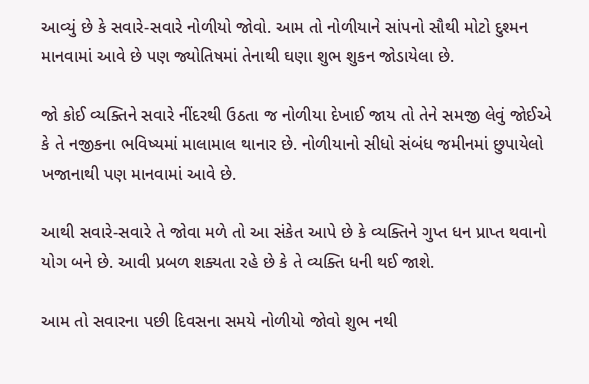આવ્યું છે કે સવારે-સવારે નોળીયો જોવો. આમ તો નોળીયાને સાંપનો સૌથી મોટો દુશ્મન માનવામાં આવે છે પણ જ્યોતિષમાં તેનાથી ઘણા શુભ શુકન જોડાયેલા છે.

જો કોઈ વ્યક્તિને સવારે નીંદરથી ઉઠતા જ નોળીયા દેખાઈ જાય તો તેને સમજી લેવું જોઈએ કે તે નજીકના ભવિષ્યમાં માલામાલ થાનાર છે. નોળીયાનો સીધો સંબંધ જમીનમાં છુપાયેલો ખજાનાથી પણ માનવામાં આવે છે.

આથી સવારે-સવારે તે જોવા મળે તો આ સંકેત આપે છે કે વ્યક્તિને ગુપ્ત ધન પ્રાપ્ત થવાનો યોગ બને છે. આવી પ્રબળ શક્યતા રહે છે કે તે વ્યક્તિ ધની થઈ જાશે.

આમ તો સવારના પછી દિવસના સમયે નોળીયો જોવો શુભ નથી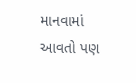માનવામાં આવતો પણ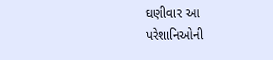ઘણીવાર આ પરેશાનિઓની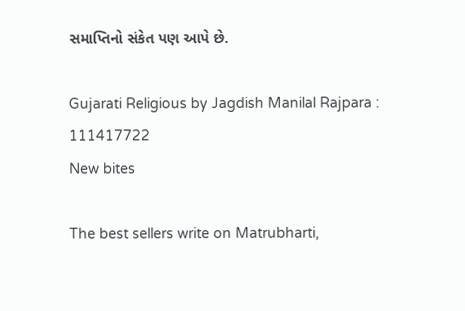સમાપ્તિનો સંકેત પણ આપે છે.

Gujarati Religious by Jagdish Manilal Rajpara : 111417722
New bites

The best sellers write on Matrubharti,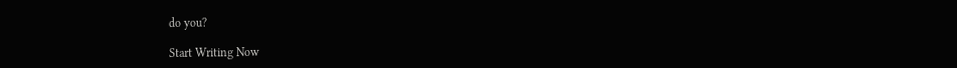do you?

Start Writing Now